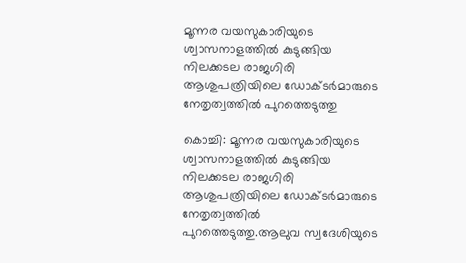മൂന്നര വയസുകാരിയുടെ ശ്വാസനാളത്തിൽ കുടുങ്ങിയ നിലക്കടല രാജഗിരി ആശുപത്രിയിലെ ഡോക്ടർമാരുടെ നേതൃത്വത്തില്‍ പുറത്തെടുത്തു

കൊച്ചി: മൂന്നര വയസുകാരിയുടെ ശ്വാസനാളത്തിൽ കുടുങ്ങിയ നിലക്കടല രാജഗിരി ആശുപത്രിയിലെ ഡോക്ടർമാരുടെ നേതൃത്വത്തില്‍ പുറത്തെടുത്തു.ആലുവ സ്വദേശിയുടെ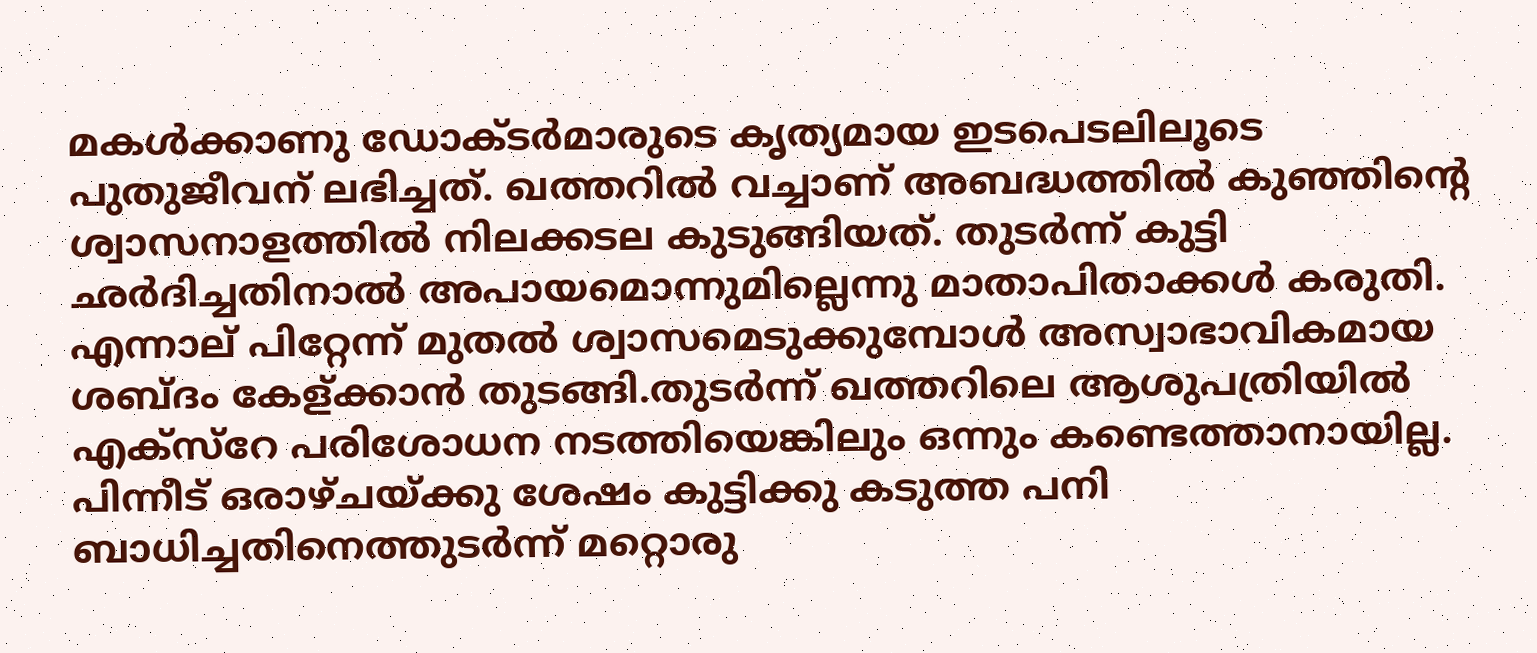മകൾക്കാണു ഡോക്ടർമാരുടെ കൃത്യമായ ഇടപെടലിലൂടെ പുതുജീവന് ലഭിച്ചത്. ഖത്തറിൽ വച്ചാണ് അബദ്ധത്തിൽ കുഞ്ഞിന്റെ ശ്വാസനാളത്തിൽ നിലക്കടല കുടുങ്ങിയത്. തുടർന്ന് കുട്ടി ഛർദിച്ചതിനാൽ അപായമൊന്നുമില്ലെന്നു മാതാപിതാക്കൾ കരുതി. എന്നാല് പിറ്റേന്ന് മുതൽ ശ്വാസമെടുക്കുമ്പോൾ അസ്വാഭാവികമായ ശബ്ദം കേള്ക്കാൻ തുടങ്ങി.തുടർന്ന് ഖത്തറിലെ ആശുപത്രിയിൽ എക്സ്റേ പരിശോധന നടത്തിയെങ്കിലും ഒന്നും കണ്ടെത്താനായില്ല. പിന്നീട് ഒരാഴ്ചയ്ക്കു ശേഷം കുട്ടിക്കു കടുത്ത പനി ബാധിച്ചതിനെത്തുടർന്ന് മറ്റൊരു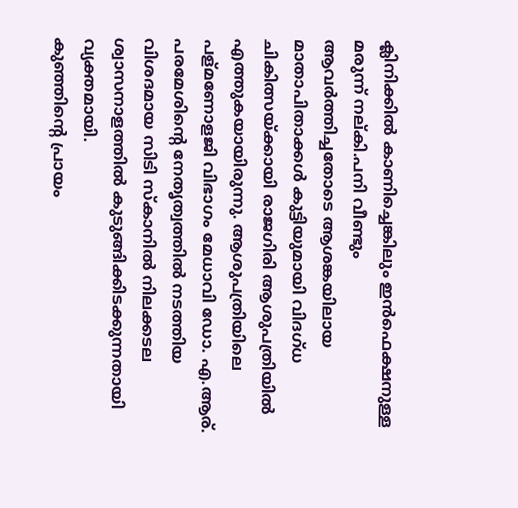ക്ലിനിക്കിൽ കാണിച്ചെങ്കിലും ഇൻഫെക്ഷനുള്ള മരുന്ന് നല്കി.പനി വീണ്ടും ആവർത്തിച്ചതോടെ ആശങ്കയിലായ മാതാപിതാക്കൾ കുട്ടിയുമായി വിദഗ്ധ ചികിത്സയ്ക്കായി രാജഗിരി ആശുപത്രിയിൽ എത്തുകയായിരുന്നു. ആശുപത്രിയിലെ പള്മണോളജി വിഭാഗം മേധാവി ഡോ. എ.ആര്. പരമേശിന്റെ നേതൃത്വത്തിൽ നടത്തിയ വിശദമായ സിടി സ്കാനിൽ നിലക്കടല ശ്വാസനാളത്തിൽ കുടുങ്ങിക്കിടക്കുന്നതായി വ്യക്തമായി.
കുഞ്ഞിന്റെ പ്രായം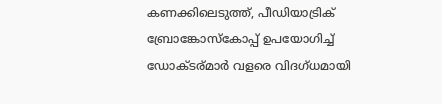കണക്കിലെടുത്ത്, പീഡിയാട്രിക് ബ്രോങ്കോസ്കോപ്പ് ഉപയോഗിച്ച്‌ ഡോക്ടര്മാർ വളരെ വിദഗ്ധമായി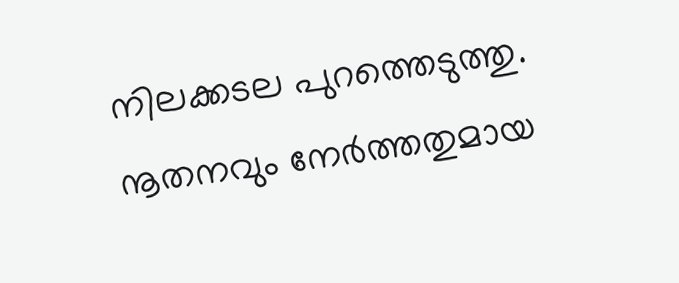നിലക്കടല പുറത്തെടുത്തു. നൂതനവും നേർത്തതുമായ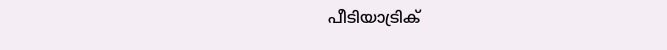പീടിയാട്രിക്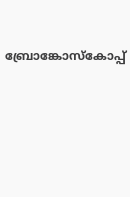ബ്രോങ്കോസ്കോപ്പ്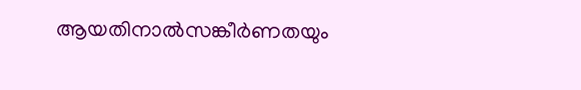ആയതിനാൽസങ്കീർണതയും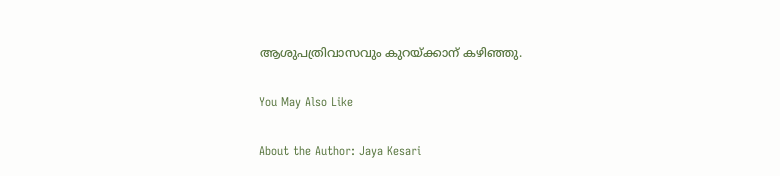ആശുപത്രിവാസവും കുറയ്ക്കാന് കഴിഞ്ഞു.

You May Also Like

About the Author: Jaya Kesari